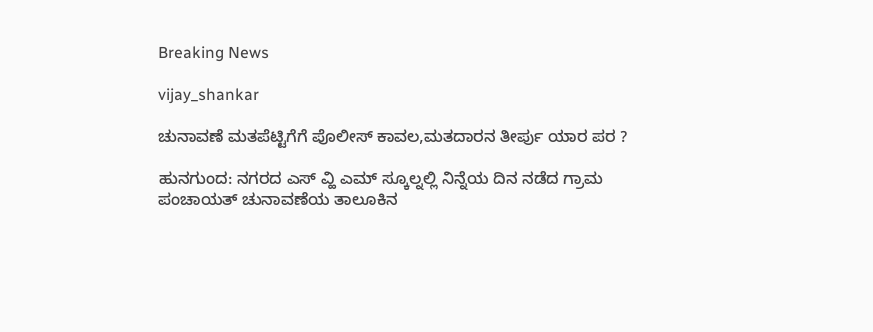Breaking News

vijay_shankar

ಚುನಾವಣೆ ಮತಪೆಟ್ಟಿಗೆಗೆ ಪೊಲೀಸ್ ಕಾವಲ,ಮತದಾರನ ತೀರ್ಪು ಯಾರ ಪರ ?

ಹುನಗುಂದ: ನಗರದ ಎಸ್ ವ್ಹಿ ಎಮ್ ಸ್ಕೂಲ್ನಲ್ಲಿ ನಿನ್ನೆಯ ದಿನ ನಡೆದ ಗ್ರಾಮ ಪಂಚಾಯತ್ ಚುನಾವಣೆಯ ತಾಲೂಕಿನ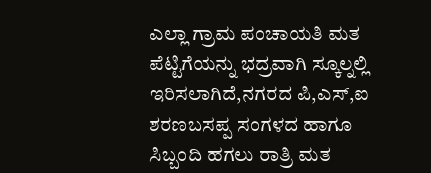ಎಲ್ಲಾ ಗ್ರಾಮ ಪಂಚಾಯತಿ ಮತ ಪೆಟ್ಟಿಗೆಯನ್ನು ಭದ್ರವಾಗಿ ಸ್ಕೂಲ್ನಲ್ಲಿ ಇರಿಸಲಾಗಿದೆ,ನಗರದ ಪಿ,ಎಸ್,ಐ ಶರಣಬಸಪ್ಪ ಸಂಗಳದ ಹಾಗೂ ಸಿಬ್ಬಂದಿ ಹಗಲು ರಾತ್ರಿ ಮತ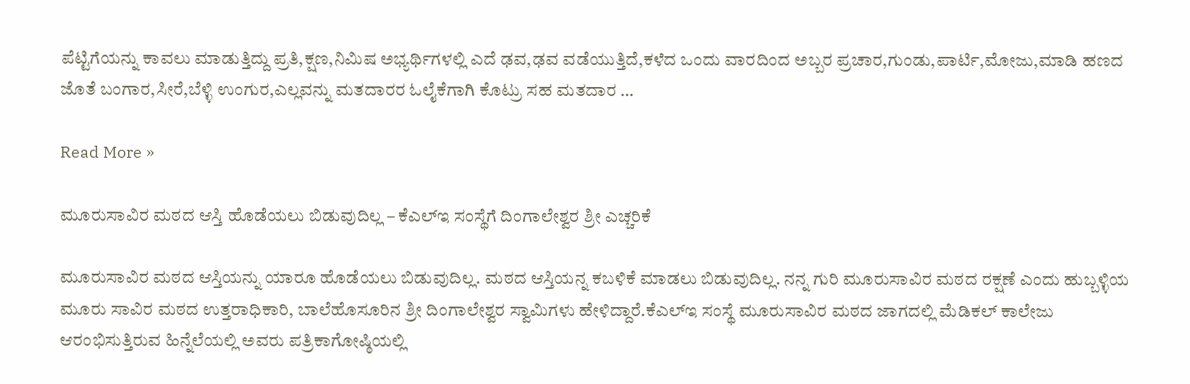ಪೆಟ್ಟಿಗೆಯನ್ನು ಕಾವಲು ಮಾಡುತ್ತಿದ್ದು ಪ್ರತಿ,ಕ್ಷಣ,ನಿಮಿಷ ಅಭ್ಯರ್ಥಿಗಳಲ್ಲಿ ಎದೆ ಢವ,ಢವ ವಡೆಯುತ್ತಿದೆ,ಕಳೆದ ಒಂದು ವಾರದಿಂದ ಅಬ್ಬರ ಪ್ರಚಾರ,ಗುಂಡು,ಪಾರ್ಟಿ,ಮೋಜು,ಮಾಡಿ ಹಣದ ಜೊತೆ ಬಂಗಾರ,ಸೀರೆ,ಬೆಳ್ಳಿ ಉಂಗುರ,ಎಲ್ಲವನ್ನು ಮತದಾರರ ಓಲೈಕೆಗಾಗಿ ಕೊಟ್ರು ಸಹ ಮತದಾರ …

Read More »

ಮೂರುಸಾವಿರ ಮಠದ ಆಸ್ತಿ ಹೊಡೆಯಲು ಬಿಡುವುದಿಲ್ಲ – ಕೆಎಲ್ಇ ಸಂಸ್ಥೆಗೆ ದಿಂಗಾಲೇಶ್ವರ ಶ್ರೀ ಎಚ್ಚರಿಕೆ

ಮೂರುಸಾವಿರ ಮಠದ ಆಸ್ತಿಯನ್ನು ಯಾರೂ ಹೊಡೆಯಲು ಬಿಡುವುದಿಲ್ಲ. ಮಠದ ಆಸ್ತಿಯನ್ನ ಕಬಳಿಕೆ ಮಾಡಲು ಬಿಡುವುದಿಲ್ಲ. ನನ್ನ ಗುರಿ ಮೂರುಸಾವಿರ ಮಠದ ರಕ್ಷಣೆ ಎಂದು ಹುಬ್ಬಳ್ಳಿಯ ಮೂರು ಸಾವಿರ ಮಠದ ಉತ್ತರಾಧಿಕಾರಿ, ಬಾಲೆಹೊಸೂರಿನ ಶ್ರೀ ದಿಂಗಾಲೇಶ್ವರ ಸ್ವಾಮಿಗಳು ಹೇಳಿದ್ದಾರೆ.ಕೆಎಲ್ಇ ಸಂಸ್ಥೆ ಮೂರುಸಾವಿರ ಮಠದ ಜಾಗದಲ್ಲಿ ಮೆಡಿಕಲ್ ಕಾಲೇಜು ಆರಂಭಿಸುತ್ತಿರುವ ಹಿನ್ನೆಲೆಯಲ್ಲಿ ಅವರು ಪತ್ರಿಕಾಗೋಷ್ಠಿಯಲ್ಲಿ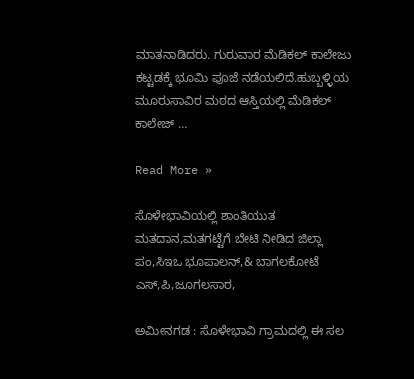ಮಾತನಾಡಿದರು. ಗುರುವಾರ ಮೆಡಿಕಲ್ ಕಾಲೇಜು ಕಟ್ಟಡಕ್ಕೆ ಭೂಮಿ ಪೂಜೆ ನಡೆಯಲಿದೆ.ಹುಬ್ಬಳ್ಳಿಯ ಮೂರುಸಾವಿರ ಮಠದ ಆಸ್ತಿಯಲ್ಲಿ ಮೆಡಿಕಲ್ ಕಾಲೇಜ್ …

Read More »

ಸೊಳೇಭಾವಿಯಲ್ಲಿ ಶಾಂತಿಯುತ ಮತದಾನ,ಮತಗಟ್ಟೆಗೆ ಬೇಟಿ ನೀಡಿದ ಜಿಲ್ಲಾ ಪಂ,ಸಿಇಒ ಭೂಪಾಲನ್,& ಬಾಗಲಕೋಟೆ ಎಸ್,ಪಿ,ಜೂಗಲಸಾರ,

ಅಮೀನಗಡ : ಸೊಳೇಭಾವಿ ಗ್ರಾಮದಲ್ಲಿ ಈ ಸಲ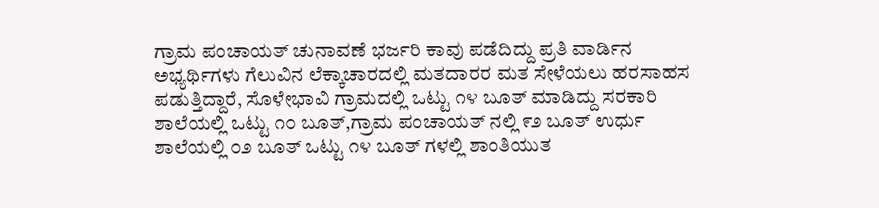ಗ್ರಾಮ ಪಂಚಾಯತ್ ಚುನಾವಣೆ ಭರ್ಜರಿ ಕಾವು ಪಡೆದಿದ್ದು ಪ್ರತಿ ವಾರ್ಡಿನ ಅಭ್ಯರ್ಥಿಗಳು ಗೆಲುವಿನ ಲೆಕ್ಕಾಚಾರದಲ್ಲಿ ಮತದಾರರ ಮತ ಸೇಳೆಯಲು ಹರಸಾಹಸ ಪಡುತ್ತಿದ್ದಾರೆ, ಸೊಳೇಭಾವಿ ಗ್ರಾಮದಲ್ಲಿ ಒಟ್ಟು ೧೪ ಬೂತ್ ಮಾಡಿದ್ದು ಸರಕಾರಿ ಶಾಲೆಯಲ್ಲಿ ಒಟ್ಟು ೧೦ ಬೂತ್,ಗ್ರಾಮ ಪಂಚಾಯತ್ ನಲ್ಲಿ ೯೨ ಬೂತ್ ಉರ್ಧು ಶಾಲೆಯಲ್ಲಿ ೦೨ ಬೂತ್ ಒಟ್ಟು ೧೪ ಬೂತ್ ಗಳಲ್ಲಿ ಶಾಂತಿಯುತ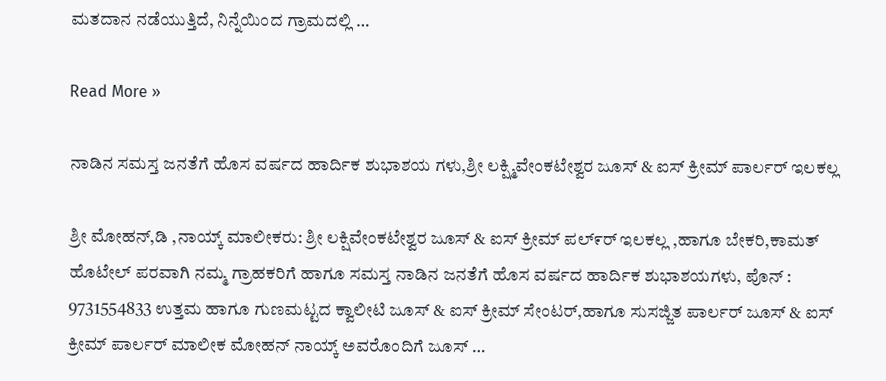ಮತದಾನ ನಡೆಯುತ್ತಿದೆ, ನಿನ್ನೆಯಿಂದ ಗ್ರಾಮದಲ್ಲಿ …

Read More »

ನಾಡಿನ ಸಮಸ್ತ ಜನತೆಗೆ ಹೊಸ ವರ್ಷದ ಹಾರ್ದಿಕ ಶುಭಾಶಯ ಗಳು,ಶ್ರೀ ಲಕ್ಷ್ಮಿವೇಂಕಟೇಶ್ವರ ಜೂಸ್ & ಐಸ್ ಕ್ರೀಮ್ ಪಾರ್ಲರ್ ಇಲಕಲ್ಲ

ಶ್ರೀ ಮೋಹನ್,ಡಿ ,ನಾಯ್ಕ್ ಮಾಲೀಕರು: ಶ್ರೀ ಲಕ್ಷಿವೇಂಕಟೇಶ್ವರ ಜೂಸ್ & ಐಸ್ ಕ್ರೀಮ್ ಪಲ್೯ರ್ ಇಲಕಲ್ಲ ,ಹಾಗೂ ಬೇಕರಿ,ಕಾಮತ್ ಹೊಟೇಲ್ ಪರವಾಗಿ ನಮ್ಮ ಗ್ರಾಹಕರಿಗೆ ಹಾಗೂ ಸಮಸ್ತ ನಾಡಿನ ಜನತೆಗೆ ಹೊಸ ವರ್ಷದ ಹಾರ್ದಿಕ ಶುಭಾಶಯಗಳು, ಪೊನ್ : 9731554833 ಉತ್ತಮ ಹಾಗೂ ಗುಣಮಟ್ಟದ ಕ್ವಾಲೀಟಿ ಜೂಸ್ & ಐಸ್ ಕ್ರೀಮ್ ಸೇಂಟರ್,ಹಾಗೂ ಸುಸಜ್ಜಿತ ಪಾರ್ಲರ್ ಜೂಸ್ & ಐಸ್ ಕ್ರೀಮ್ ಪಾರ್ಲರ್ ಮಾಲೀಕ ಮೋಹನ್ ನಾಯ್ಕ್ ಅವರೊಂದಿಗೆ ಜೂಸ್ …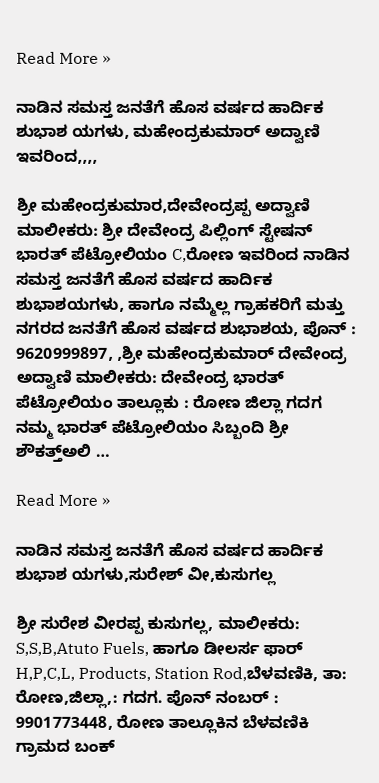Read More »

ನಾಡಿನ ಸಮಸ್ತ ಜನತೆಗೆ ಹೊಸ ವರ್ಷದ ಹಾರ್ದಿಕ ಶುಭಾಶ ಯಗಳು, ಮಹೇಂದ್ರಕುಮಾರ್ ಅದ್ವಾಣಿ ಇವರಿಂದ,,,,

ಶ್ರೀ ಮಹೇಂದ್ರಕುಮಾರ,ದೇವೇಂದ್ರಪ್ಪ ಅದ್ವಾಣಿ ಮಾಲೀಕರು: ಶ್ರೀ ದೇವೇಂದ್ರ ಪಿಲ್ಲಿಂಗ್ ಸ್ಟೇಷನ್ ಭಾರತ್ ಪೆಟ್ರೋಲಿಯಂ C,ರೋಣ ಇವರಿಂದ ನಾಡಿನ ಸಮಸ್ತ ಜನತೆಗೆ ಹೊಸ ವರ್ಷದ ಹಾರ್ದಿಕ ಶುಭಾಶಯಗಳು, ಹಾಗೂ ನಮ್ಮೆಲ್ಲ ಗ್ರಾಹಕರಿಗೆ ಮತ್ತು ನಗರದ ಜನತೆಗೆ ಹೊಸ ವರ್ಷದ ಶುಭಾಶಯ, ಪೊನ್ : 9620999897, ,ಶ್ರೀ ಮಹೇಂದ್ರಕುಮಾರ್ ದೇವೇಂದ್ರ ಅದ್ವಾಣಿ ಮಾಲೀಕರು: ದೇವೇಂದ್ರ ಭಾರತ್ ಪೆಟ್ರೋಲಿಯಂ ತಾಲ್ಲೂಕು : ರೋಣ ಜಿಲ್ಲಾ ಗದಗ ನಮ್ಮ ಭಾರತ್ ಪೆಟ್ರೋಲಿಯಂ ಸಿಬ್ಬಂದಿ ಶ್ರೀ ಶೌಕತ್ತ್ಅಲಿ …

Read More »

ನಾಡಿನ ಸಮಸ್ತ ಜನತೆಗೆ ಹೊಸ ವರ್ಷದ ಹಾರ್ದಿಕ ಶುಭಾಶ ಯಗಳು,ಸುರೇಶ್ ವೀ,ಕುಸುಗಲ್ಲ

ಶ್ರೀ ಸುರೇಶ ವೀರಪ್ಪ ಕುಸುಗಲ್ಲ, ಮಾಲೀಕರು: S,S,B,Atuto Fuels, ಹಾಗೂ ಡೀಲರ್ಸ ಫಾರ್ H,P,C,L, Products, Station Rod,ಬೆಳವಣಿಕಿ, ತಾ: ರೋಣ,ಜಿಲ್ಲಾ,: ಗದಗ. ಪೊನ್ ನಂಬರ್ : 9901773448, ರೋಣ ತಾಲ್ಲೂಕಿನ ಬೆಳವಣಿಕಿ ಗ್ರಾಮದ ಬಂಕ್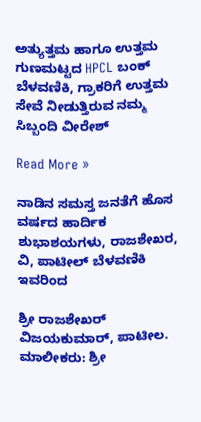ಅತ್ಯುತ್ತಮ ಹಾಗೂ ಉತ್ತಮ ಗುಣಮಟ್ಟದ HPCL ಬಂಕ್ ಬೆಳವಣಿಕಿ, ಗ್ರಾಕರಿಗೆ ಉತ್ತಮ ಸೇವೆ ನೀಡುತ್ತಿರುವ ನಮ್ಮ ಸಿಬ್ಬಂದಿ ವೀರೇಶ್

Read More »

ನಾಡಿನ ಸಮಸ್ತ ಜನತೆಗೆ ಹೊಸ ವರ್ಷದ ಹಾರ್ದಿಕ ಶುಭಾಶಯಗಳು, ರಾಜಶೇಖರ, ವಿ, ಪಾಟೀಲ್ ಬೆಳವಣಿಕಿ ಇವರಿಂದ

ಶ್ರೀ ರಾಜಶೇಖರ್ ವಿಜಯಕುಮಾರ್, ಪಾಟೀಲ. ಮಾಲೀಕರು: ಶ್ರೀ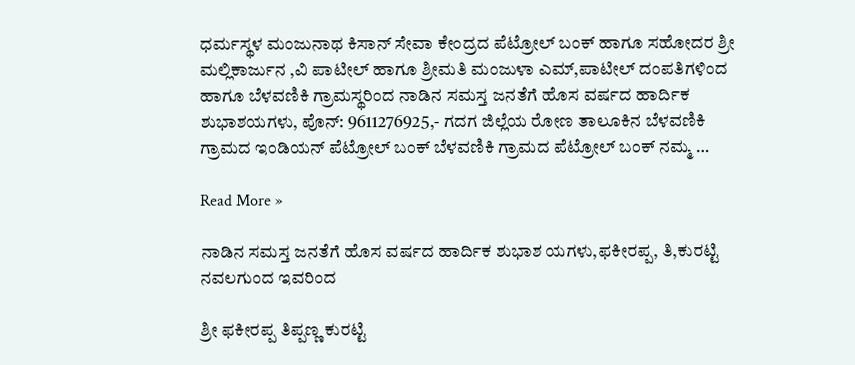ಧರ್ಮಸ್ಥಳ ಮಂಜುನಾಥ ಕಿಸಾನ್ ಸೇವಾ ಕೇಂದ್ರದ ಪೆಟ್ರೋಲ್ ಬಂಕ್ ಹಾಗೂ ಸಹೋದರ ಶ್ರೀ ಮಲ್ಲಿಕಾರ್ಜುನ ,ವಿ ಪಾಟೀಲ್ ಹಾಗೂ ಶ್ರೀಮತಿ ಮಂಜುಳಾ ಎಮ್,ಪಾಟೀಲ್ ದಂಪತಿಗಳಿಂದ ಹಾಗೂ ಬೆಳವಣಿಕಿ ಗ್ರಾಮಸ್ಥರಿಂದ ನಾಡಿನ ಸಮಸ್ತ ಜನತೆಗೆ ಹೊಸ ವರ್ಷದ ಹಾರ್ದಿಕ ಶುಭಾಶಯಗಳು, ಪೊನ್: 9611276925,- ಗದಗ ಜಿಲ್ಲೆಯ ರೋಣ ತಾಲೂಕಿನ ಬೆಳವಣಿಕಿ ಗ್ರಾಮದ ಇಂಡಿಯನ್ ಪೆಟ್ರೋಲ್ ಬಂಕ್ ಬೆಳವಣಿಕಿ ಗ್ರಾಮದ ಪೆಟ್ರೋಲ್ ಬಂಕ್ ನಮ್ಮ …

Read More »

ನಾಡಿನ ಸಮಸ್ತ ಜನತೆಗೆ ಹೊಸ ವರ್ಷದ ಹಾರ್ದಿಕ ಶುಭಾಶ ಯಗಳು,ಫಕೀರಪ್ಪ, ತಿ,ಕುರಟ್ಟಿ ನವಲಗುಂದ ಇವರಿಂದ

ಶ್ರೀ ಫಕೀರಪ್ಪ ತಿಪ್ಪಣ್ಣ ಕುರಟ್ಟಿ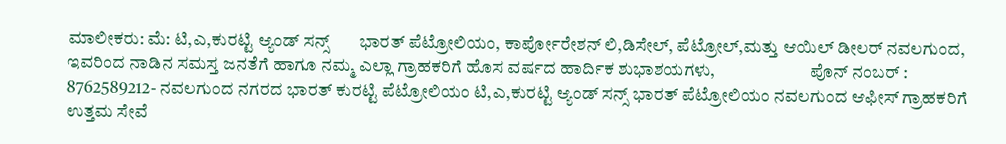ಮಾಲೀಕರು: ಮೆ: ಟಿ,ಎ,ಕುರಟ್ಟಿ ಆ್ಯಂಡ್ ಸನ್ಸ್       ಭಾರತ್ ಪೆಟ್ರೋಲಿಯಂ, ಕಾರ್ಪೋರೇಶನ್ ಲಿ,ಡಿಸೇಲ್, ಪೆಟ್ರೋಲ್,ಮತ್ತು ಆಯಿಲ್ ಡೀಲರ್ ನವಲಗುಂದ, ಇವರಿಂದ ನಾಡಿನ ಸಮಸ್ತ ಜನತೆಗೆ ಹಾಗೂ ನಮ್ಮ ಎಲ್ಲಾ ಗ್ರಾಹಕರಿಗೆ ಹೊಸ ವರ್ಷದ ಹಾರ್ದಿಕ ಶುಭಾಶಯಗಳು,                           ಪೊನ್ ನಂಬರ್ :  8762589212- ನವಲಗುಂದ ನಗರದ ಭಾರತ್ ಕುರಟ್ಟಿ ಪೆಟ್ರೋಲಿಯಂ ಟಿ,ಎ,ಕುರಟ್ಟಿ ಆ್ಯಂಡ್ ಸನ್ಸ್ ಭಾರತ್ ಪೆಟ್ರೋಲಿಯಂ ನವಲಗುಂದ ಆಫೀಸ್ ಗ್ರಾಹಕರಿಗೆ ಉತ್ತಮ ಸೇವೆ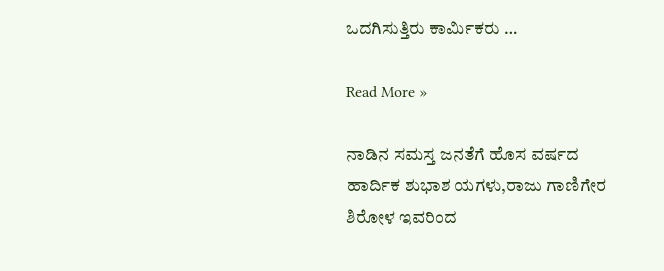ಒದಗಿಸುತ್ತಿರು ಕಾರ್ಮಿಕರು …

Read More »

ನಾಡಿನ ಸಮಸ್ತ ಜನತೆಗೆ ಹೊಸ ವರ್ಷದ ಹಾರ್ದಿಕ ಶುಭಾಶ ಯಗಳು,ರಾಜು ಗಾಣಿಗೇರ ಶಿರೋಳ ಇವರಿಂದ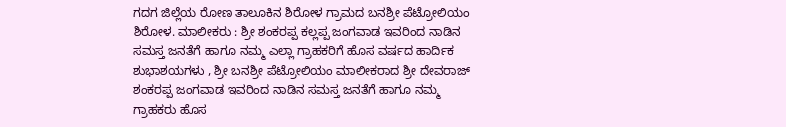ಗದಗ ಜಿಲ್ಲೆಯ ರೋಣ ತಾಲೂಕಿನ ಶಿರೋಳ ಗ್ರಾಮದ ಬನಶ್ರೀ ಪೆಟ್ರೋಲಿಯಂ ಶಿರೋಳ. ಮಾಲೀಕರು : ಶ್ರೀ ಶಂಕರಪ್ಪ ಕಲ್ಲಪ್ಪ ಜಂಗವಾಡ ಇವರಿಂದ ನಾಡಿನ ಸಮಸ್ತ ಜನತೆಗೆ ಹಾಗೂ ನಮ್ಮ ಎಲ್ಲಾ ಗ್ರಾಹಕರಿಗೆ ಹೊಸ ವರ್ಷದ ಹಾರ್ದಿಕ ಶುಭಾಶಯಗಳು , ಶ್ರೀ ಬನಶ್ರೀ ಪೆಟ್ರೋಲಿಯಂ ಮಾಲೀಕರಾದ ಶ್ರೀ ದೇವರಾಜ್ ಶಂಕರಪ್ಪ ಜಂಗವಾಡ ಇವರಿಂದ ನಾಡಿನ ಸಮಸ್ತ ಜನತೆಗೆ ಹಾಗೂ ನಮ್ಮ ಗ್ರಾಹಕರು ಹೊಸ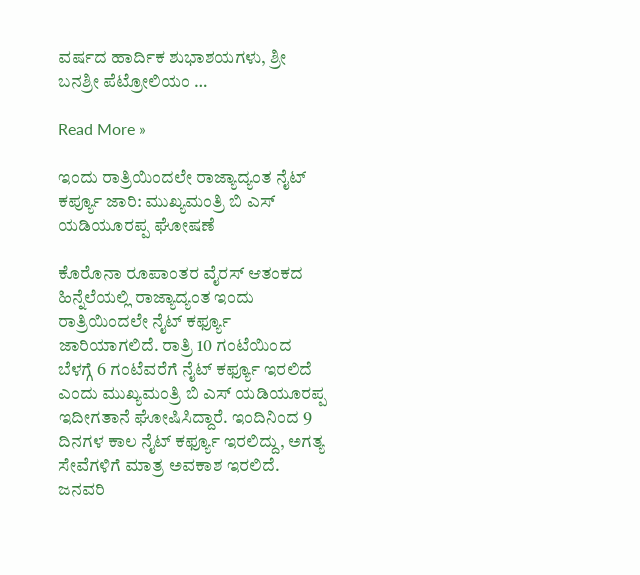ವರ್ಷದ ಹಾರ್ದಿಕ ಶುಭಾಶಯಗಳು, ಶ್ರೀ ಬನಶ್ರೀ ಪೆಟ್ರೋಲಿಯಂ …

Read More »

ಇಂದು ರಾತ್ರಿಯಿಂದಲೇ ರಾಜ್ಯಾದ್ಯಂತ ನೈಟ್ ಕರ್ಪ್ಯೂ ಜಾರಿ: ಮುಖ್ಯಮಂತ್ರಿ ಬಿ ಎಸ್ ಯಡಿಯೂರಪ್ಪ ಘೋಷಣೆ

ಕೊರೊನಾ ರೂಪಾಂತರ ವೈರಸ್ ಆತಂಕದ ಹಿನ್ನೆಲೆಯಲ್ಲಿ ರಾಜ್ಯಾದ್ಯಂತ ಇಂದು ರಾತ್ರಿಯಿಂದಲೇ ನೈಟ್ ಕರ್ಫ್ಯೂ ಜಾರಿಯಾಗಲಿದೆ. ರಾತ್ರಿ 10 ಗಂಟೆಯಿಂದ ಬೆಳಗ್ಗೆ 6 ಗಂಟೆವರೆಗೆ ನೈಟ್ ಕರ್ಫ್ಯೂ ಇರಲಿದೆ ಎಂದು ಮುಖ್ಯಮಂತ್ರಿ ಬಿ ಎಸ್ ಯಡಿಯೂರಪ್ಪ ಇದೀಗತಾನೆ ಘೋಷಿಸಿದ್ದಾರೆ. ಇಂದಿನಿಂದ 9 ದಿನಗಳ ಕಾಲ ನೈಟ್ ಕರ್ಫ್ಯೂ ಇರಲಿದ್ದು, ಅಗತ್ಯ ಸೇವೆಗಳಿಗೆ ಮಾತ್ರ ಅವಕಾಶ ಇರಲಿದೆ. ಜನವರಿ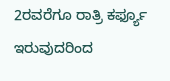2ರವರೆಗೂ ರಾತ್ರಿ ಕರ್ಫ್ಯೂ ಇರುವುದರಿಂದ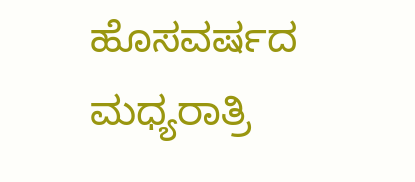ಹೊಸವರ್ಷದ ಮಧ್ಯರಾತ್ರಿ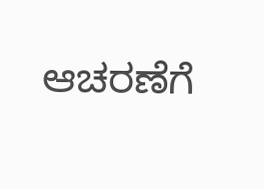ಆಚರಣೆಗೆ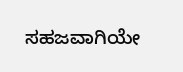ಸಹಜವಾಗಿಯೇ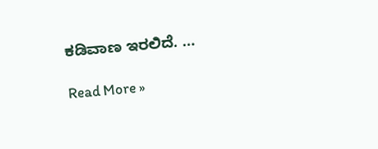ಕಡಿವಾಣ ಇರಲಿದೆ. …

Read More »